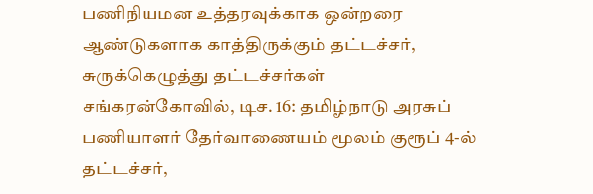பணிநியமன உத்தரவுக்காக ஒன்றரை ஆண்டுகளாக காத்திருக்கும் தட்டச்சர், சுருக்கெழுத்து தட்டச்சர்கள்
சங்கரன்கோவில், டிச. 16: தமிழ்நாடு அரசுப் பணியாளர் தேர்வாணையம் மூலம் குரூப் 4-ல் தட்டச்சர்,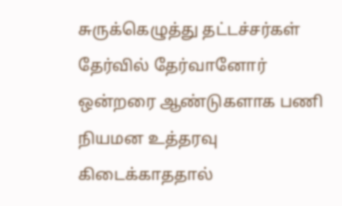சுருக்கெழுத்து தட்டச்சர்கள் தேர்வில் தேர்வானோர் ஒன்றரை ஆண்டுகளாக பணி நியமன உத்தரவு கிடைக்காததால்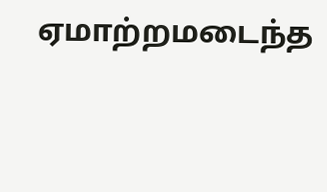ஏமாற்றமடைந்த